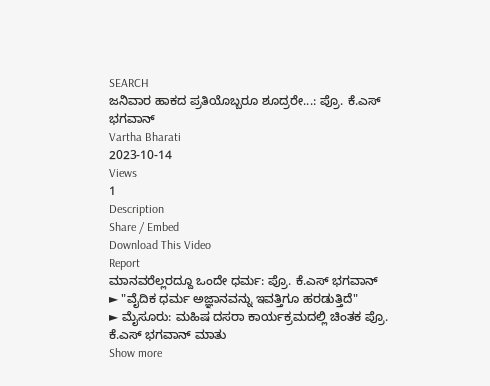SEARCH
ಜನಿವಾರ ಹಾಕದ ಪ್ರತಿಯೊಬ್ಬರೂ ಶೂದ್ರರೇ...: ಪ್ರೊ. ಕೆ.ಎಸ್ ಭಗವಾನ್
Vartha Bharati
2023-10-14
Views
1
Description
Share / Embed
Download This Video
Report
ಮಾನವರೆಲ್ಲರದ್ದೂ ಒಂದೇ ಧರ್ಮ: ಪ್ರೊ. ಕೆ.ಎಸ್ ಭಗವಾನ್
► "ವೈದಿಕ ಧರ್ಮ ಅಜ್ಞಾನವನ್ನು ಇವತ್ತಿಗೂ ಹರಡುತ್ತಿದೆ"
► ಮೈಸೂರು: ಮಹಿಷ ದಸರಾ ಕಾರ್ಯಕ್ರಮದಲ್ಲಿ ಚಿಂತಕ ಪ್ರೊ. ಕೆ.ಎಸ್ ಭಗವಾನ್ ಮಾತು
Show more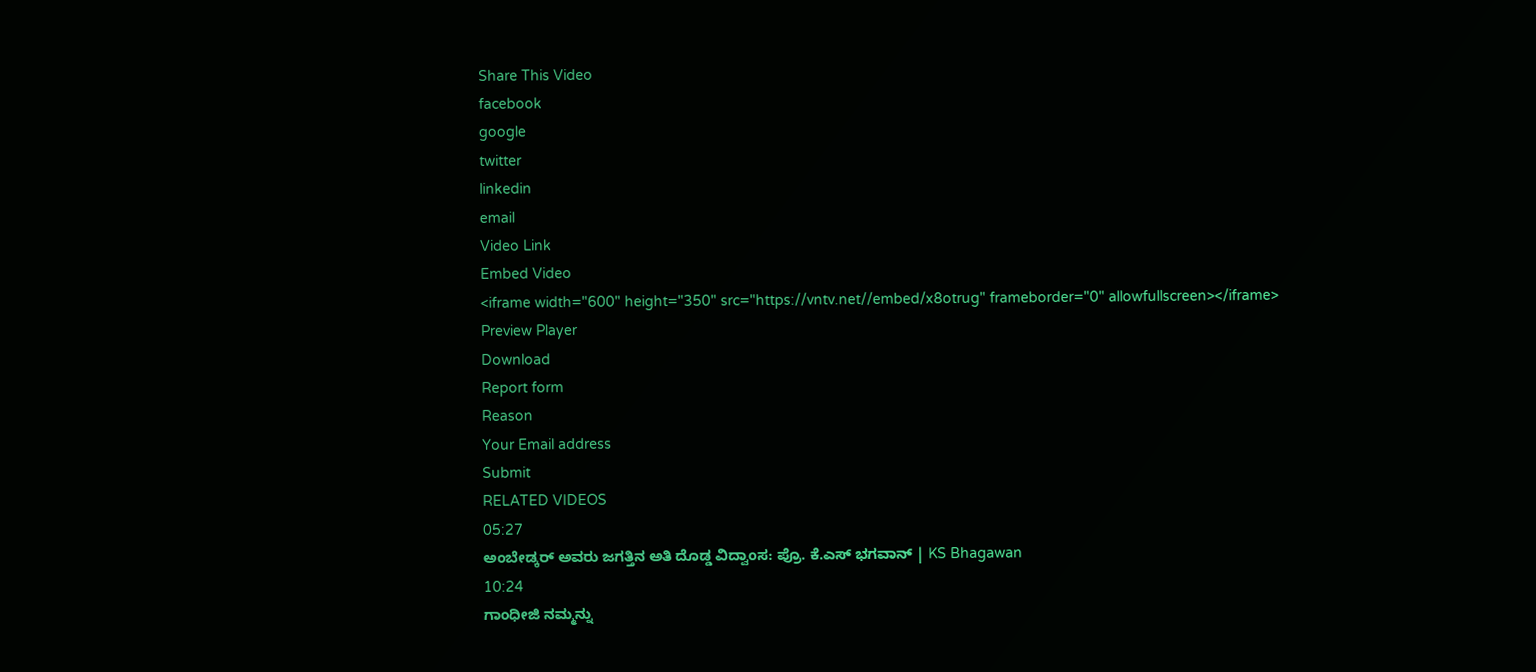Share This Video
facebook
google
twitter
linkedin
email
Video Link
Embed Video
<iframe width="600" height="350" src="https://vntv.net//embed/x8otrug" frameborder="0" allowfullscreen></iframe>
Preview Player
Download
Report form
Reason
Your Email address
Submit
RELATED VIDEOS
05:27
ಅಂಬೇಡ್ಕರ್ ಅವರು ಜಗತ್ತಿನ ಅತಿ ದೊಡ್ಡ ವಿದ್ವಾಂಸ: ಪ್ರೊ. ಕೆ.ಎಸ್ ಭಗವಾನ್ | KS Bhagawan
10:24
ಗಾಂಧೀಜಿ ನಮ್ಮನ್ನು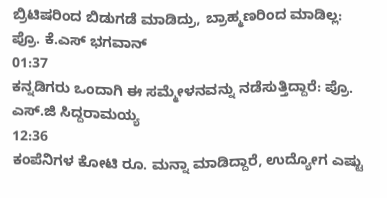ಬ್ರಿಟಿಷರಿಂದ ಬಿಡುಗಡೆ ಮಾಡಿದ್ರು, ಬ್ರಾಹ್ಮಣರಿಂದ ಮಾಡಿಲ್ಲ: ಪ್ರೊ. ಕೆ.ಎಸ್ ಭಗವಾನ್
01:37
ಕನ್ನಡಿಗರು ಒಂದಾಗಿ ಈ ಸಮ್ಮೇಳನವನ್ನು ನಡೆಸುತ್ತಿದ್ದಾರೆ: ಪ್ರೊ. ಎಸ್.ಜಿ ಸಿದ್ದರಾಮಯ್ಯ
12:36
ಕಂಪೆನಿಗಳ ಕೋಟಿ ರೂ. ಮನ್ನಾ ಮಾಡಿದ್ದಾರೆ, ಉದ್ಯೋಗ ಎಷ್ಟು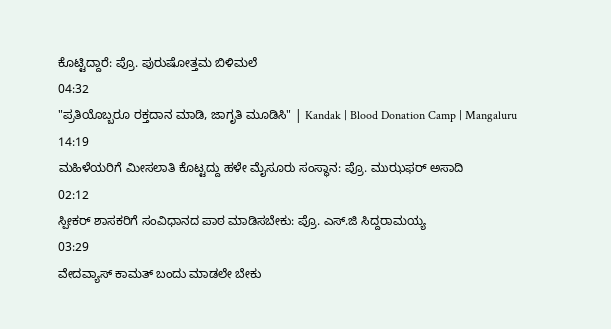ಕೊಟ್ಟಿದ್ದಾರೆ: ಪ್ರೊ. ಪುರುಷೋತ್ತಮ ಬಿಳಿಮಲೆ
04:32
"ಪ್ರತಿಯೊಬ್ಬರೂ ರಕ್ತದಾನ ಮಾಡಿ, ಜಾಗೃತಿ ಮೂಡಿಸಿ" | Kandak | Blood Donation Camp | Mangaluru
14:19
ಮಹಿಳೆಯರಿಗೆ ಮೀಸಲಾತಿ ಕೊಟ್ಟದ್ದು ಹಳೇ ಮೈಸೂರು ಸಂಸ್ಥಾನ: ಪ್ರೊ. ಮುಝಫರ್ ಅಸಾದಿ
02:12
ಸ್ಪೀಕರ್ ಶಾಸಕರಿಗೆ ಸಂವಿಧಾನದ ಪಾಠ ಮಾಡಿಸಬೇಕು: ಪ್ರೊ. ಎಸ್.ಜಿ ಸಿದ್ದರಾಮಯ್ಯ
03:29
ವೇದವ್ಯಾಸ್ ಕಾಮತ್ ಬಂದು ಮಾಡಲೇ ಬೇಕು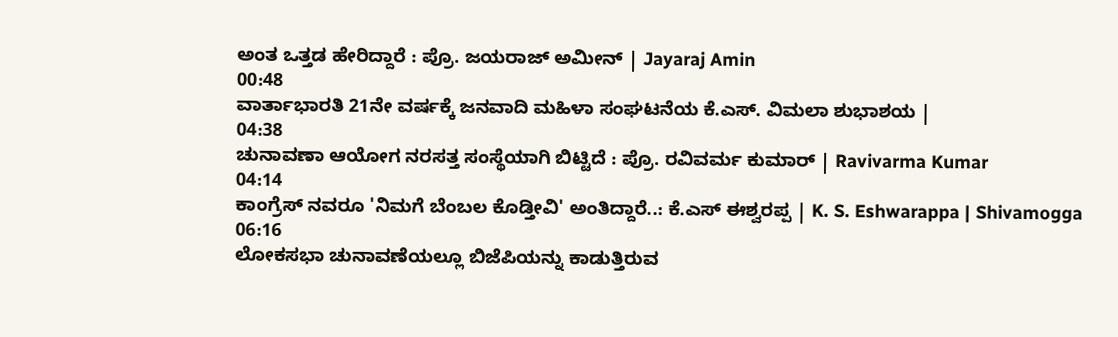ಅಂತ ಒತ್ತಡ ಹೇರಿದ್ದಾರೆ : ಪ್ರೊ. ಜಯರಾಜ್ ಅಮೀನ್ | Jayaraj Amin
00:48
ವಾರ್ತಾಭಾರತಿ 21ನೇ ವರ್ಷಕ್ಕೆ ಜನವಾದಿ ಮಹಿಳಾ ಸಂಘಟನೆಯ ಕೆ.ಎಸ್. ವಿಮಲಾ ಶುಭಾಶಯ |
04:38
ಚುನಾವಣಾ ಆಯೋಗ ನರಸತ್ತ ಸಂಸ್ಥೆಯಾಗಿ ಬಿಟ್ಟಿದೆ : ಪ್ರೊ. ರವಿವರ್ಮ ಕುಮಾರ್ | Ravivarma Kumar
04:14
ಕಾಂಗ್ರೆಸ್ ನವರೂ 'ನಿಮಗೆ ಬೆಂಬಲ ಕೊಡ್ತೀವಿ' ಅಂತಿದ್ದಾರೆ..: ಕೆ.ಎಸ್ ಈಶ್ವರಪ್ಪ | K. S. Eshwarappa | Shivamogga
06:16
ಲೋಕಸಭಾ ಚುನಾವಣೆಯಲ್ಲೂ ಬಿಜೆಪಿಯನ್ನು ಕಾಡುತ್ತಿರುವ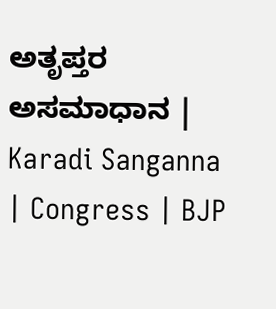ಅತೃಪ್ತರ ಅಸಮಾಧಾನ | Karadi Sanganna | Congress | BJP